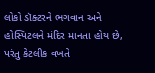લોકો ડૉક્ટરને ભગવાન અને હોસ્પિટલને મંદિર માનતા હોય છે, પરંતુ કેટલીક વખતે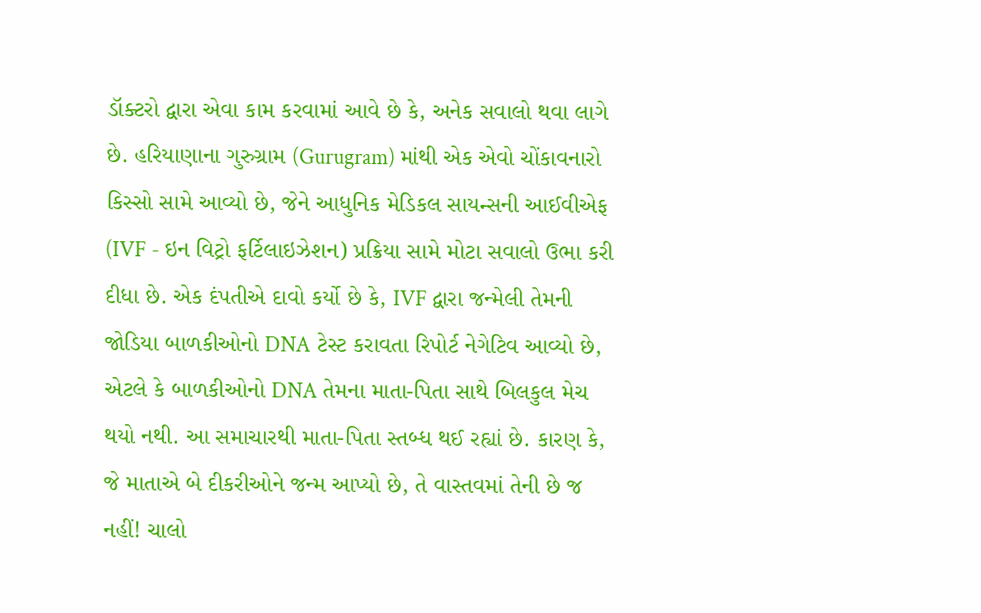ડૉક્ટરો દ્વારા એવા કામ કરવામાં આવે છે કે, અનેક સવાલો થવા લાગે છે. હરિયાણાના ગુરુગ્રામ (Gurugram) માંથી એક એવો ચોંકાવનારો કિસ્સો સામે આવ્યો છે, જેને આધુનિક મેડિકલ સાયન્સની આઈવીએફ (IVF - ઇન વિટ્રો ફર્ટિલાઇઝેશન) પ્રક્રિયા સામે મોટા સવાલો ઉભા કરી દીધા છે. એક દંપતીએ દાવો કર્યો છે કે, IVF દ્વારા જન્મેલી તેમની જોડિયા બાળકીઓનો DNA ટેસ્ટ કરાવતા રિપોર્ટ નેગેટિવ આવ્યો છે, એટલે કે બાળકીઓનો DNA તેમના માતા-પિતા સાથે બિલકુલ મેચ થયો નથી. આ સમાચારથી માતા-પિતા સ્તબ્ધ થઈ રહ્યાં છે. કારણ કે, જે માતાએ બે દીકરીઓને જન્મ આપ્યો છે, તે વાસ્તવમાં તેની છે જ નહીં! ચાલો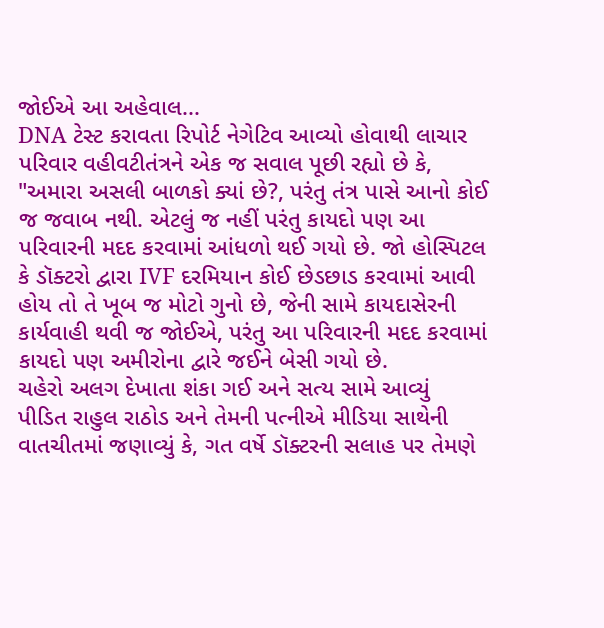જોઈએ આ અહેવાલ...
DNA ટેસ્ટ કરાવતા રિપોર્ટ નેગેટિવ આવ્યો હોવાથી લાચાર પરિવાર વહીવટીતંત્રને એક જ સવાલ પૂછી રહ્યો છે કે, "અમારા અસલી બાળકો ક્યાં છે?, પરંતુ તંત્ર પાસે આનો કોઈ જ જવાબ નથી. એટલું જ નહીં પરંતુ કાયદો પણ આ પરિવારની મદદ કરવામાં આંધળો થઈ ગયો છે. જો હોસ્પિટલ કે ડૉક્ટરો દ્વારા IVF દરમિયાન કોઈ છેડછાડ કરવામાં આવી હોય તો તે ખૂબ જ મોટો ગુનો છે, જેની સામે કાયદાસેરની કાર્યવાહી થવી જ જોઈએ, પરંતુ આ પરિવારની મદદ કરવામાં કાયદો પણ અમીરોના દ્વારે જઈને બેસી ગયો છે.
ચહેરો અલગ દેખાતા શંકા ગઈ અને સત્ય સામે આવ્યું
પીડિત રાહુલ રાઠોડ અને તેમની પત્નીએ મીડિયા સાથેની વાતચીતમાં જણાવ્યું કે, ગત વર્ષે ડૉક્ટરની સલાહ પર તેમણે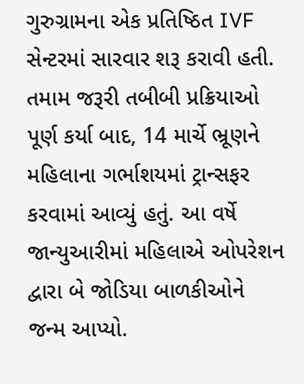ગુરુગ્રામના એક પ્રતિષ્ઠિત IVF સેન્ટરમાં સારવાર શરૂ કરાવી હતી. તમામ જરૂરી તબીબી પ્રક્રિયાઓ પૂર્ણ કર્યા બાદ, 14 માર્ચે ભ્રૂણને મહિલાના ગર્ભાશયમાં ટ્રાન્સફર કરવામાં આવ્યું હતું. આ વર્ષે જાન્યુઆરીમાં મહિલાએ ઓપરેશન દ્વારા બે જોડિયા બાળકીઓને જન્મ આપ્યો.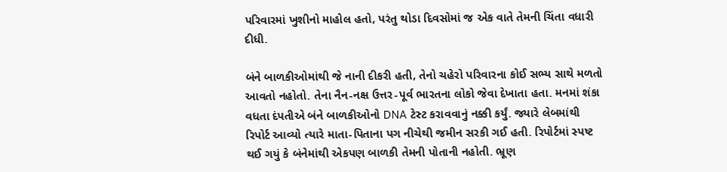પરિવારમાં ખુશીનો માહોલ હતો, પરંતુ થોડા દિવસોમાં જ એક વાતે તેમની ચિંતા વધારી દીધી.

બંને બાળકીઓમાંથી જે નાની દીકરી હતી, તેનો ચહેરો પરિવારના કોઈ સભ્ય સાથે મળતો આવતો નહોતો. તેના નૈન-નક્ષ ઉત્તર-પૂર્વ ભારતના લોકો જેવા દેખાતા હતા. મનમાં શંકા વધતા દંપતીએ બંને બાળકીઓનો DNA ટેસ્ટ કરાવવાનું નક્કી કર્યું. જ્યારે લેબમાંથી રિપોર્ટ આવ્યો ત્યારે માતા-પિતાના પગ નીચેથી જમીન સરકી ગઈ હતી. રિપોર્ટમાં સ્પષ્ટ થઈ ગયું કે બંનેમાંથી એકપણ બાળકી તેમની પોતાની નહોતી. ભ્રૂણ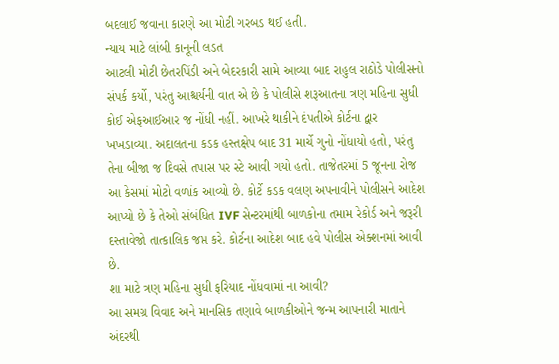બદલાઈ જવાના કારણે આ મોટી ગરબડ થઈ હતી.
ન્યાય માટે લાંબી કાનૂની લડત
આટલી મોટી છેતરપિંડી અને બેદરકારી સામે આવ્યા બાદ રાહુલ રાઠોડે પોલીસનો સંપર્ક કર્યો, પરંતુ આશ્ચર્યની વાત એ છે કે પોલીસે શરૂઆતના ત્રણ મહિના સુધી કોઈ એફઆઈઆર જ નોંધી નહીં. આખરે થાકીને દંપતીએ કોર્ટના દ્વાર ખખડાવ્યા. અદાલતના કડક હસ્તક્ષેપ બાદ 31 માર્ચે ગુનો નોંધાયો હતો, પરંતુ તેના બીજા જ દિવસે તપાસ પર સ્ટે આવી ગયો હતો. તાજેતરમાં 5 જૂનના રોજ આ કેસમાં મોટો વળાંક આવ્યો છે. કોર્ટે કડક વલણ અપનાવીને પોલીસને આદેશ આપ્યો છે કે તેઓ સંબંધિત IVF સેન્ટરમાંથી બાળકોના તમામ રેકોર્ડ અને જરૂરી દસ્તાવેજો તાત્કાલિક જપ્ત કરે. કોર્ટના આદેશ બાદ હવે પોલીસ એક્શનમાં આવી છે.
શા માટે ત્રણ મહિના સુધી ફરિયાદ નોંધવામાં ના આવી?
આ સમગ્ર વિવાદ અને માનસિક તણાવે બાળકીઓને જન્મ આપનારી માતાને અંદરથી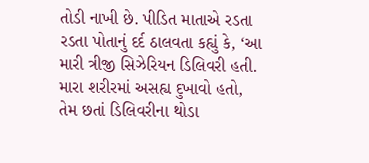તોડી નાખી છે. પીડિત માતાએ રડતા રડતા પોતાનું દર્દ ઠાલવતા કહ્યું કે, ‘આ મારી ત્રીજી સિઝેરિયન ડિલિવરી હતી. મારા શરીરમાં અસહ્ય દુખાવો હતો, તેમ છતાં ડિલિવરીના થોડા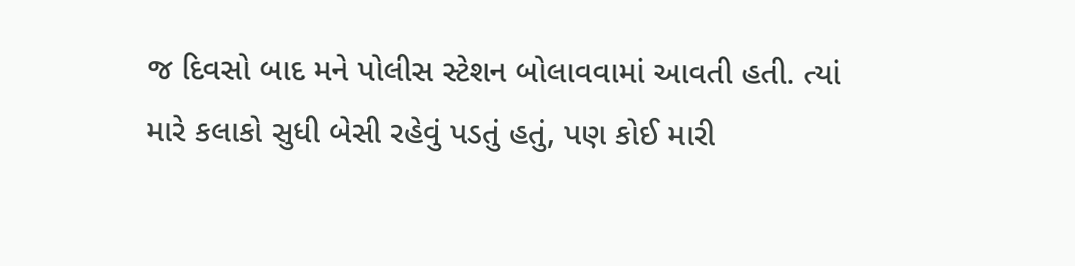જ દિવસો બાદ મને પોલીસ સ્ટેશન બોલાવવામાં આવતી હતી. ત્યાં મારે કલાકો સુધી બેસી રહેવું પડતું હતું, પણ કોઈ મારી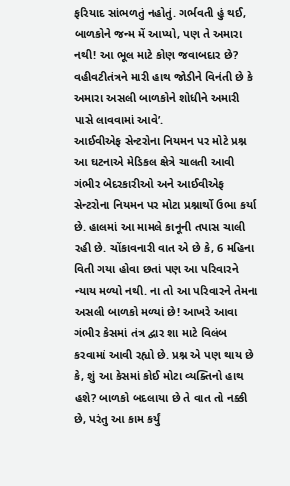ફરિયાદ સાંભળતું નહોતું. ગર્ભવતી હું થઈ, બાળકોને જન્મ મેં આપ્યો, પણ તે અમારા નથી! આ ભૂલ માટે કોણ જવાબદાર છે? વહીવટીતંત્રને મારી હાથ જોડીને વિનંતી છે કે અમારા અસલી બાળકોને શોધીને અમારી પાસે લાવવામાં આવે’.
આઈવીએફ સેન્ટરોના નિયમન પર મોટે પ્રશ્ન
આ ઘટનાએ મેડિકલ ક્ષેત્રે ચાલતી આવી ગંભીર બેદરકારીઓ અને આઈવીએફ સેન્ટરોના નિયમન પર મોટા પ્રશ્નાર્થો ઉભા કર્યા છે. હાલમાં આ મામલે કાનૂની તપાસ ચાલી રહી છે. ચોંકાવનારી વાત એ છે કે, 6 મહિના વિતી ગયા હોવા છતાં પણ આ પરિવારને ન્યાય મળ્યો નથી. ના તો આ પરિવારને તેમના અસલી બાળકો મળ્યાં છે! આખરે આવા ગંભીર કેસમાં તંત્ર દ્વાર શા માટે વિલંબ કરવામાં આવી રહ્યો છે. પ્રશ્ન એ પણ થાય છે કે, શું આ કેસમાં કોઈ મોટા વ્યક્તિનો હાથ હશે? બાળકો બદલાયા છે તે વાત તો નક્કી છે, પરંતુ આ કામ કર્યું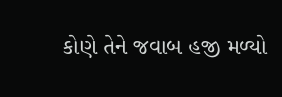કોણે તેને જવાબ હજી મળ્યો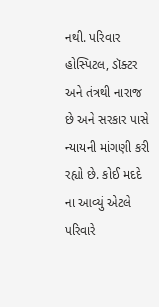નથી. પરિવાર હોસ્પિટલ, ડૉક્ટર અને તંત્રથી નારાજ છે અને સરકાર પાસે ન્યાયની માંગણી કરી રહ્યો છે. કોઈ મદદે ના આવ્યું એટલે પરિવારે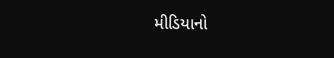મીડિયાનો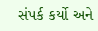સંપર્ક કર્યો અને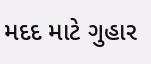મદદ માટે ગુહાર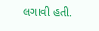લગાવી હતી.